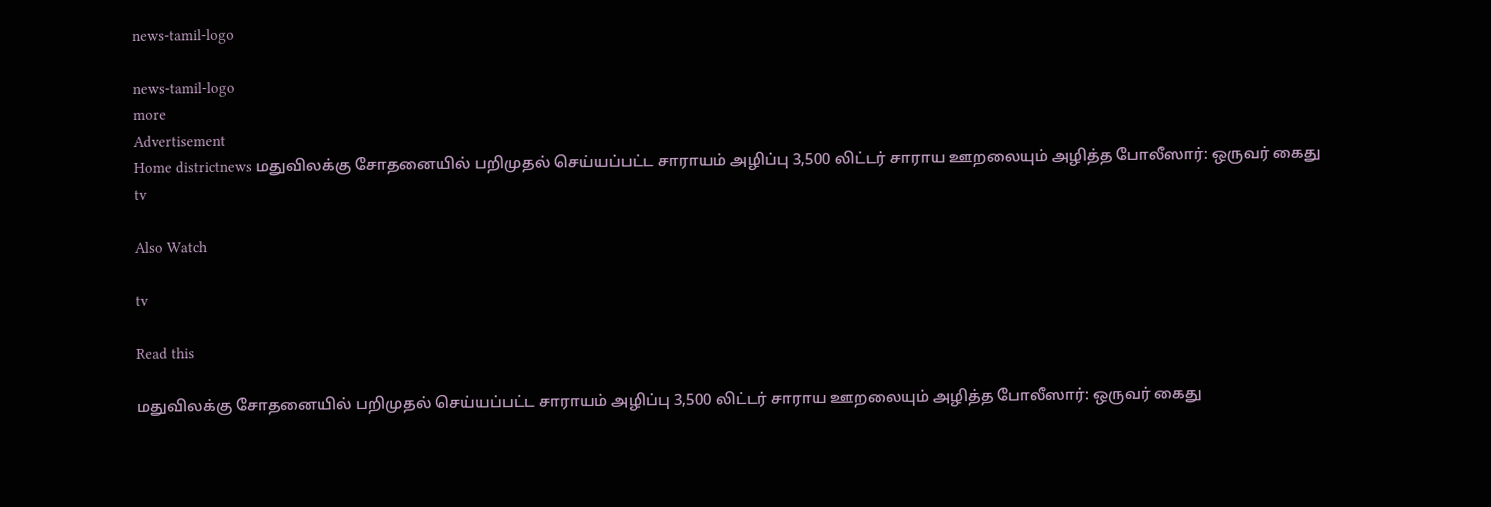news-tamil-logo

news-tamil-logo
more
Advertisement
Home districtnews மதுவிலக்கு சோதனையில் பறிமுதல் செய்யப்பட்ட சாராயம் அழிப்பு 3,500 லிட்டர் சாராய ஊறலையும் அழித்த போலீஸார்: ஒருவர் கைது
tv

Also Watch

tv

Read this

மதுவிலக்கு சோதனையில் பறிமுதல் செய்யப்பட்ட சாராயம் அழிப்பு 3,500 லிட்டர் சாராய ஊறலையும் அழித்த போலீஸார்: ஒருவர் கைது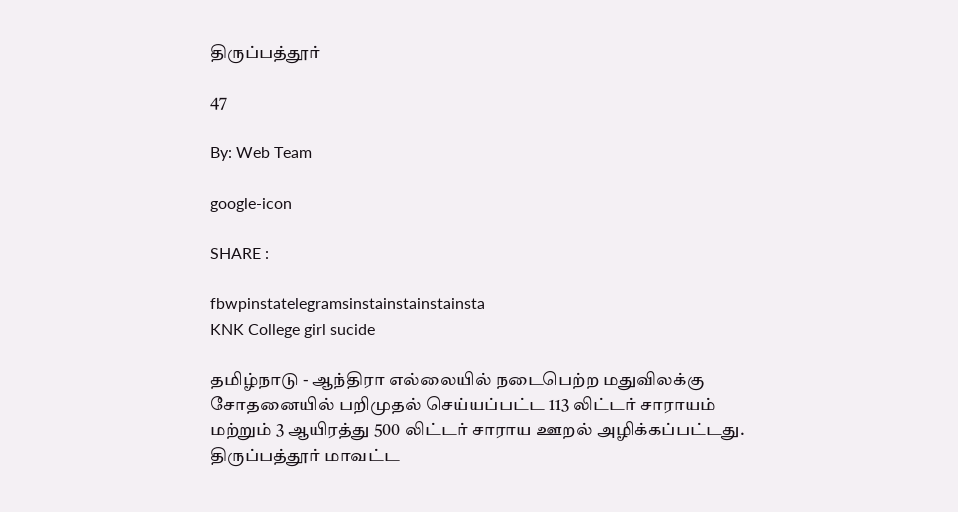திருப்பத்தூர்

47

By: Web Team

google-icon

SHARE :

fbwpinstatelegramsinstainstainstainsta
KNK College girl sucide

தமிழ்நாடு - ஆந்திரா எல்லையில் நடைபெற்ற மதுவிலக்கு சோதனையில் பறிமுதல் செய்யப்பட்ட 113 லிட்டர் சாராயம் மற்றும் 3 ஆயிரத்து 500 லிட்டர் சாராய ஊறல் அழிக்கப்பட்டது. திருப்பத்தூர் மாவட்ட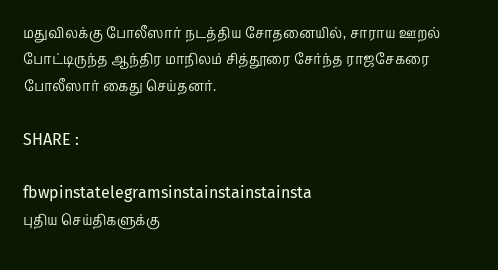மதுவிலக்கு போலீஸார் நடத்திய சோதனையில், சாராய ஊறல் போட்டிருந்த ஆந்திர மாநிலம் சித்தூரை சேர்ந்த ராஜசேகரை போலீஸார் கைது செய்தனர்.

SHARE :

fbwpinstatelegramsinstainstainstainsta
புதிய செய்திகளுக்கு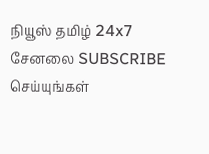நியூஸ் தமிழ் 24x7 சேனலை SUBSCRIBE செய்யுங்கள்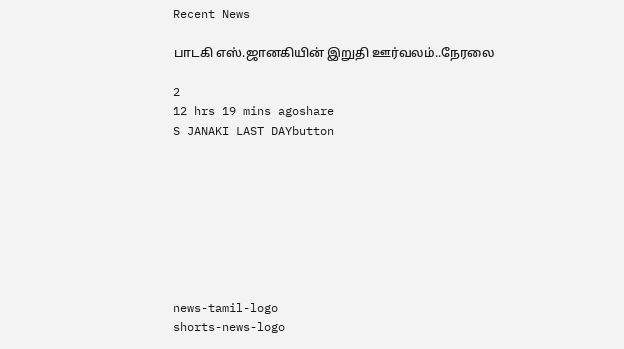Recent News

பாடகி எஸ்.ஜானகியின் இறுதி ஊர்வலம்..நேரலை

2
12 hrs 19 mins agoshare
S JANAKI LAST DAYbutton








news-tamil-logo
shorts-news-logo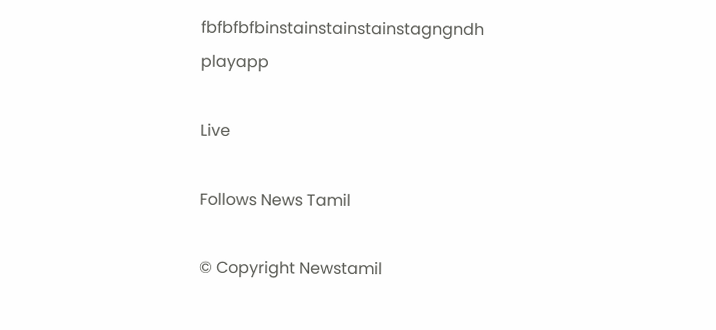fbfbfbfbinstainstainstainstagngndh
playapp

Live

Follows News Tamil

© Copyright Newstamil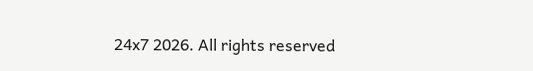24x7 2026. All rights reserved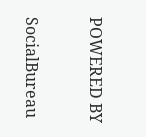POWERED BY

SocialBureau